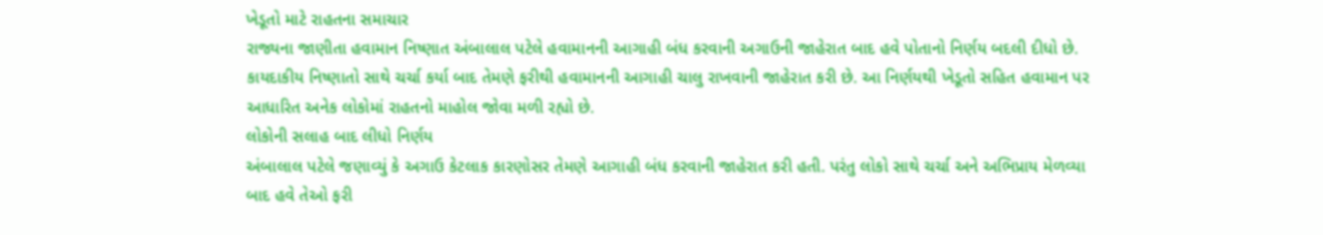ખેડૂતો માટે રાહતના સમાચાર
રાજ્યના જાણીતા હવામાન નિષ્ણાત અંબાલાલ પટેલે હવામાનની આગાહી બંધ કરવાની અગાઉની જાહેરાત બાદ હવે પોતાનો નિર્ણય બદલી દીધો છે. કાયદાકીય નિષ્ણાતો સાથે ચર્ચા કર્યા બાદ તેમણે ફરીથી હવામાનની આગાહી ચાલુ રાખવાની જાહેરાત કરી છે. આ નિર્ણયથી ખેડૂતો સહિત હવામાન પર આધારિત અનેક લોકોમાં રાહતનો માહોલ જોવા મળી રહ્યો છે.
લોકોની સલાહ બાદ લીધો નિર્ણય
અંબાલાલ પટેલે જણાવ્યું કે અગાઉ કેટલાક કારણોસર તેમણે આગાહી બંધ કરવાની જાહેરાત કરી હતી. પરંતુ લોકો સાથે ચર્ચા અને અભિપ્રાય મેળવ્યા બાદ હવે તેઓ ફરી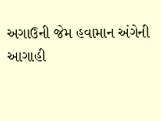અગાઉની જેમ હવામાન અંગેની આગાહી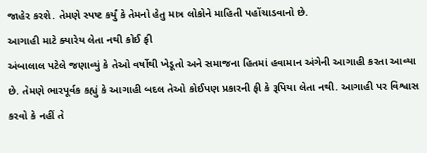જાહેર કરશે. તેમણે સ્પષ્ટ કર્યું કે તેમનો હેતુ માત્ર લોકોને માહિતી પહોંચાડવાનો છે.
આગાહી માટે ક્યારેય લેતા નથી કોઈ ફી
અંબાલાલ પટેલે જણાવ્યું કે તેઓ વર્ષોથી ખેડૂતો અને સમાજના હિતમાં હવામાન અંગેની આગાહી કરતા આવ્યા છે. તેમણે ભારપૂર્વક કહ્યું કે આગાહી બદલ તેઓ કોઈપણ પ્રકારની ફી કે રૂપિયા લેતા નથી. આગાહી પર વિશ્વાસ કરવો કે નહીં તે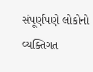સંપૂર્ણપણે લોકોનો વ્યક્તિગત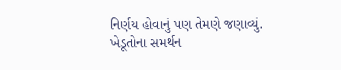નિર્ણય હોવાનું પણ તેમણે જણાવ્યું.
ખેડૂતોના સમર્થન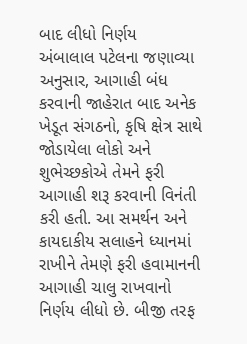બાદ લીધો નિર્ણય
અંબાલાલ પટેલના જણાવ્યા અનુસાર, આગાહી બંધ કરવાની જાહેરાત બાદ અનેક ખેડૂત સંગઠનો, કૃષિ ક્ષેત્ર સાથે જોડાયેલા લોકો અને શુભેચ્છકોએ તેમને ફરી આગાહી શરૂ કરવાની વિનંતી કરી હતી. આ સમર્થન અને કાયદાકીય સલાહને ધ્યાનમાં રાખીને તેમણે ફરી હવામાનની આગાહી ચાલુ રાખવાનો નિર્ણય લીધો છે. બીજી તરફ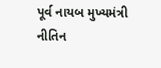પૂર્વ નાયબ મુખ્યમંત્રી નીતિન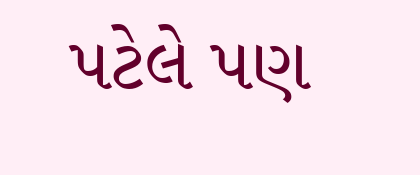પટેલે પણ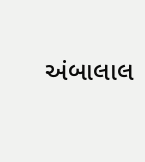અંબાલાલ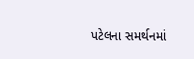પટેલના સમર્થનમાં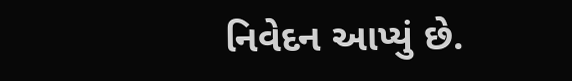નિવેદન આપ્યું છે.